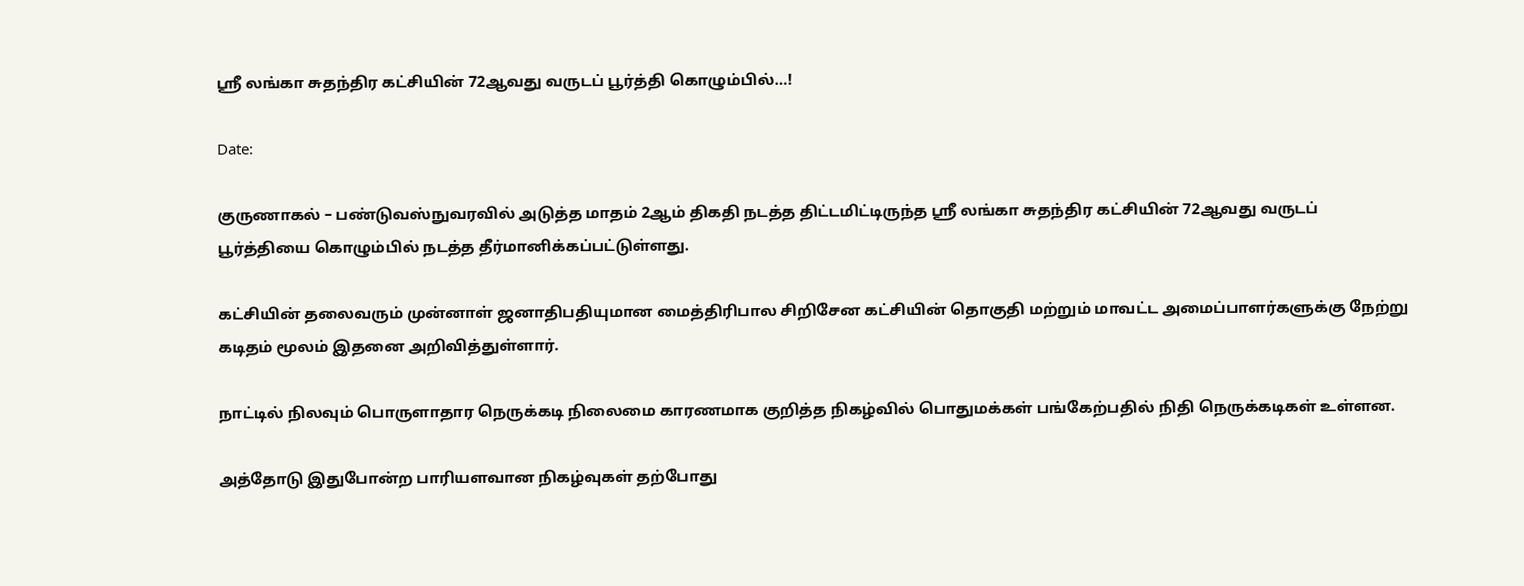ஸ்ரீ லங்கா சுதந்திர கட்சியின் 72ஆவது வருடப் பூர்த்தி கொழும்பில்…!

Date:

குருணாகல் – பண்டுவஸ்நுவரவில் அடுத்த மாதம் 2ஆம் திகதி நடத்த திட்டமிட்டிருந்த ஸ்ரீ லங்கா சுதந்திர கட்சியின் 72ஆவது வருடப் பூர்த்தியை கொழும்பில் நடத்த தீர்மானிக்கப்பட்டுள்ளது.

கட்சியின் தலைவரும் முன்னாள் ஜனாதிபதியுமான மைத்திரிபால சிறிசேன கட்சியின் தொகுதி மற்றும் மாவட்ட அமைப்பாளர்களுக்கு நேற்று கடிதம் மூலம் இதனை அறிவித்துள்ளார்.

நாட்டில் நிலவும் பொருளாதார நெருக்கடி நிலைமை காரணமாக குறித்த நிகழ்வில் பொதுமக்கள் பங்கேற்பதில் நிதி நெருக்கடிகள் உள்ளன.

அத்தோடு இதுபோன்ற பாரியளவான நிகழ்வுகள் தற்போது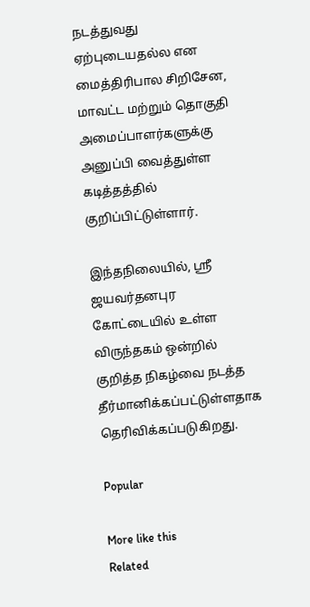நடத்துவது ஏற்புடையதல்ல என மைத்திரிபால சிறிசேன, மாவட்ட மற்றும் தொகுதி அமைப்பாளர்களுக்கு அனுப்பி வைத்துள்ள கடித்தத்தில் குறிப்பிட்டுள்ளார்.

இந்தநிலையில், ஸ்ரீ ஜயவர்தனபுர கோட்டையில் உள்ள விருந்தகம் ஒன்றில்  குறித்த நிகழ்வை நடத்த தீர்மானிக்கப்பட்டுள்ளதாக தெரிவிக்கப்படுகிறது.

Popular

More like this
Related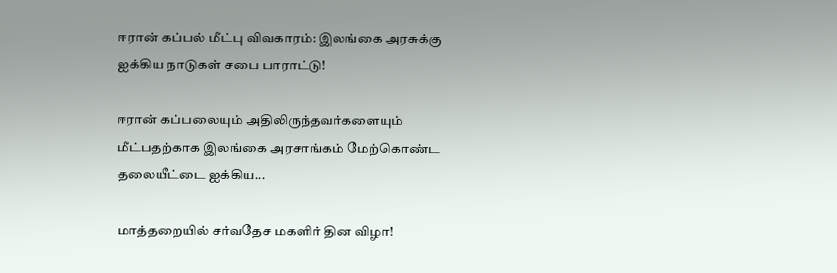ஈரான் கப்பல் மீட்பு விவகாரம்: இலங்கை அரசுக்கு ஐக்கிய நாடுகள் சபை பாராட்டு!

ஈரான் கப்பலையும் அதிலிருந்தவர்களையும் மீட்பதற்காக இலங்கை அரசாங்கம் மேற்கொண்ட தலையீட்டை ஐக்கிய...

மாத்தறையில் சர்வதேச மகளிர் தின விழா!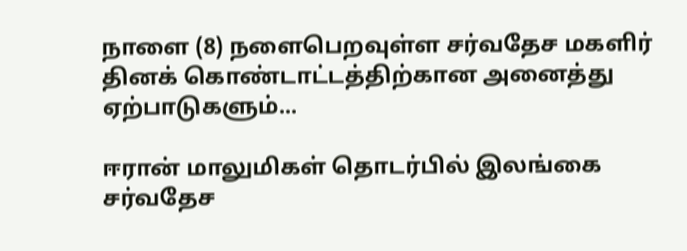நாளை (8) நளைபெறவுள்ள சர்வதேச மகளிர் தினக் கொண்டாட்டத்திற்கான அனைத்து ஏற்பாடுகளும்...

ஈரான் மாலுமிகள் தொடர்பில் இலங்கை சர்வதேச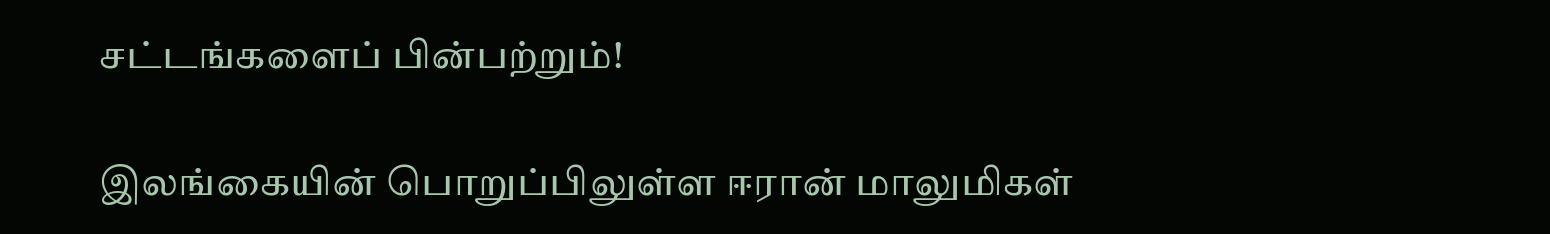சட்டங்களைப் பின்பற்றும்!

இலங்கையின் பொறுப்பிலுள்ள ஈரான் மாலுமிகள்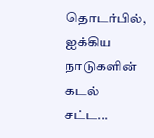தொடர்பில், ஐக்கிய நாடுகளின் கடல் சட்ட...